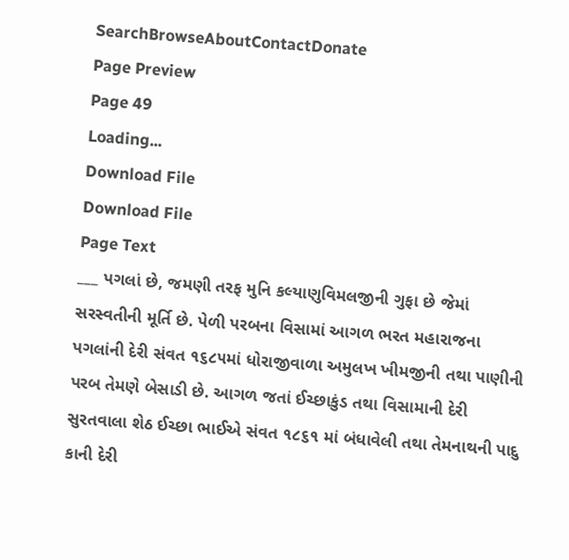SearchBrowseAboutContactDonate
Page Preview
Page 49
Loading...
Download File
Download File
Page Text
___ પગલાં છે, જમણી તરફ મુનિ કલ્યાણુવિમલજીની ગુફા છે જેમાં સરસ્વતીની મૂર્તિ છે. પેળી પરબના વિસામાં આગળ ભરત મહારાજના પગલાંની દેરી સંવત ૧૬૮૫માં ધોરાજીવાળા અમુલખ ખીમજીની તથા પાણીની પરબ તેમણે બેસાડી છે. આગળ જતાં ઈચ્છાકુંડ તથા વિસામાની દેરી સુરતવાલા શેઠ ઈચ્છા ભાઈએ સંવત ૧૮૬૧ માં બંધાવેલી તથા તેમનાથની પાદુ કાની દેરી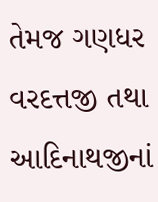તેમજ ગણધર વરદત્તજી તથા આદિનાથજીનાં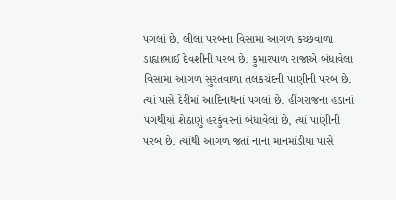પગલાં છે. લીલા પરબના વિસામા આગળ કચ્છવાળા ડાહ્યાભાઈ દેવશીની પરબ છે. કુમારપાળ રાજાએ બંધાવેલા વિસામા આગળ સુરતવાળા તલકચંદની પાણીની પરબ છે. ત્યાં પાસે દેરીમાં આદિનાથનાં પગલાં છે. હીંગરાજના હડાનાં પગથીયાં શેઠાણું હરકુંવરનાં બંધાવેલાં છે, ત્યાં પાણીની પરબ છે. ત્યાંથી આગળ જતાં નાના માનમાંડીયા પાસે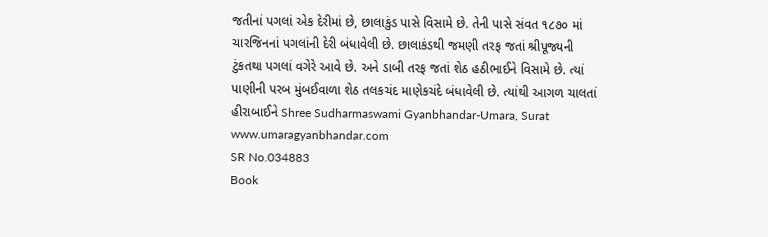જતીનાં પગલાં એક દેરીમાં છે, છાલાકુંડ પાસે વિસામે છે. તેની પાસે સંવત ૧૮૭૦ માં ચારજિનનાં પગલાંની દેરી બંધાવેલી છે. છાલાકંડથી જમણી તરફ જતાં શ્રીપૂજ્યની ટુંકતથા પગલાં વગેરે આવે છે. અને ડાબી તરફ જતાં શેઠ હઠીભાઈને વિસામે છે. ત્યાં પાણીની પરબ મુંબઈવાળા શેઠ તલકચંદ માણેકચંદે બંધાવેલી છે. ત્યાંથી આગળ ચાલતાં હીરાબાઈને Shree Sudharmaswami Gyanbhandar-Umara, Surat www.umaragyanbhandar.com
SR No.034883
Book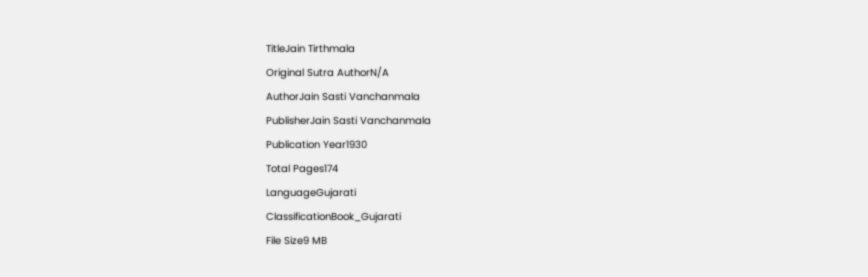TitleJain Tirthmala
Original Sutra AuthorN/A
AuthorJain Sasti Vanchanmala
PublisherJain Sasti Vanchanmala
Publication Year1930
Total Pages174
LanguageGujarati
ClassificationBook_Gujarati
File Size9 MB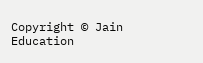Copyright © Jain Education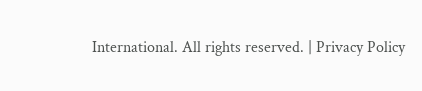International. All rights reserved. | Privacy Policy